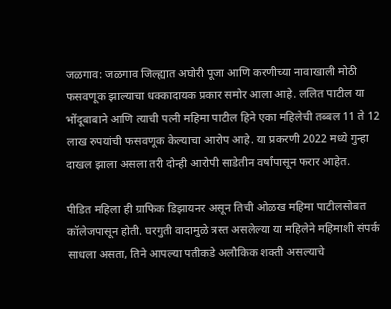जळगाव: जळगाव जिल्ह्यात अघोरी पूजा आणि करणीच्या नावाखाली मोठी फसवणूक झाल्याचा धक्कादायक प्रकार समोर आला आहे. ललित पाटील या भोंदूबाबाने आणि त्याची पत्नी महिमा पाटील हिने एका महिलेची तब्बल 11 ते 12 लाख रुपयांची फसवणूक केल्याचा आरोप आहे. या प्रकरणी 2022 मध्ये गुन्हा दाखल झाला असला तरी दोन्ही आरोपी साडेतीन वर्षांपासून फरार आहेत.

पीडित महिला ही ग्राफिक डिझायनर असून तिची ओळख महिमा पाटीलसोबत कॉलेजपासून होती. घरगुती वादामुळे त्रस्त असलेल्या या महिलेने महिमाशी संपर्क साधला असता, तिने आपल्या पतीकडे अलौकिक शक्ती असल्याचे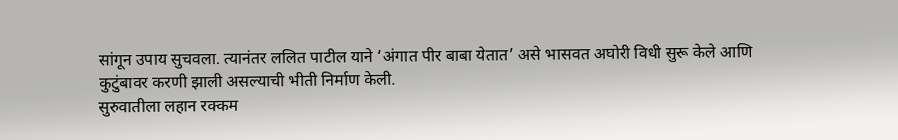सांगून उपाय सुचवला. त्यानंतर ललित पाटील याने ‘अंगात पीर बाबा येतात’ असे भासवत अघोरी विधी सुरू केले आणि कुटुंबावर करणी झाली असल्याची भीती निर्माण केली.
सुरुवातीला लहान रक्कम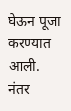घेऊन पूजा करण्यात आली. नंतर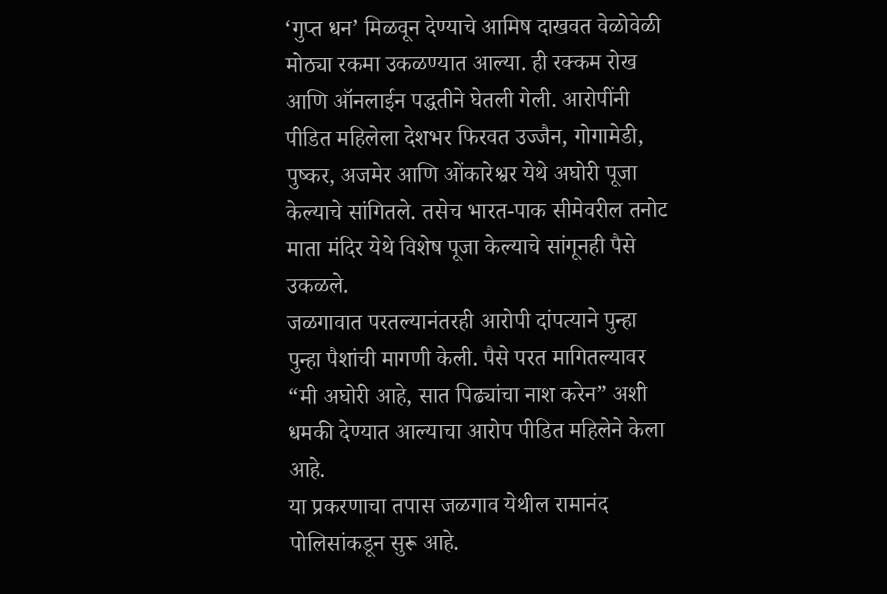‘गुप्त धन’ मिळवून देण्याचे आमिष दाखवत वेळोवेळी मोठ्या रकमा उकळण्यात आल्या. ही रक्कम रोख आणि ऑनलाईन पद्धतीने घेतली गेली. आरोपींनी पीडित महिलेला देशभर फिरवत उज्जैन, गोगामेडी, पुष्कर, अजमेर आणि ओंकारेश्वर येथे अघोरी पूजा केल्याचे सांगितले. तसेच भारत-पाक सीमेवरील तनोट माता मंदिर येथे विशेष पूजा केल्याचे सांगूनही पैसे उकळले.
जळगावात परतल्यानंतरही आरोपी दांपत्याने पुन्हा पुन्हा पैशांची मागणी केली. पैसे परत मागितल्यावर “मी अघोरी आहे, सात पिढ्यांचा नाश करेन” अशी धमकी देण्यात आल्याचा आरोप पीडित महिलेने केला आहे.
या प्रकरणाचा तपास जळगाव येथील रामानंद पोलिसांकडून सुरू आहे.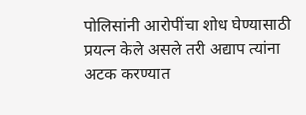पोलिसांनी आरोपींचा शोध घेण्यासाठी प्रयत्न केले असले तरी अद्याप त्यांना अटक करण्यात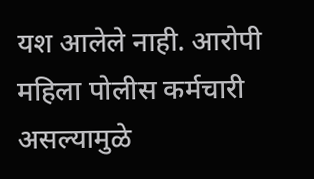यश आलेले नाही. आरोपी महिला पोलीस कर्मचारी असल्यामुळे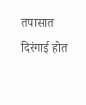तपासात दिरंगाई होत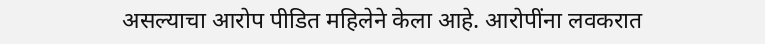असल्याचा आरोप पीडित महिलेने केला आहे. आरोपींना लवकरात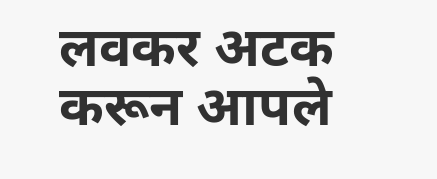लवकर अटक करून आपले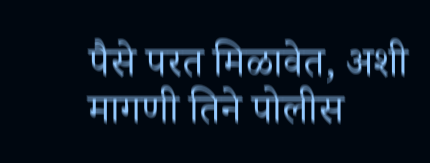पैसे परत मिळावेत, अशी मागणी तिने पोलीस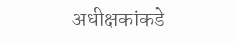अधीक्षकांकडे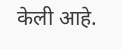केली आहे.